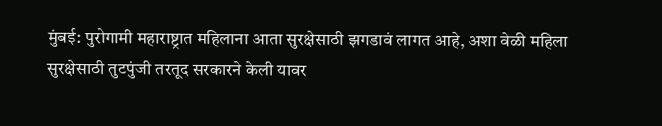मुंबई: पुरोगामी महाराष्ट्रात महिलाना आता सुरक्षेसाठी झगडावं लागत आहे, अशा वेळी महिला सुरक्षेसाठी तुटपुंजी तरतूद सरकारने केली यावर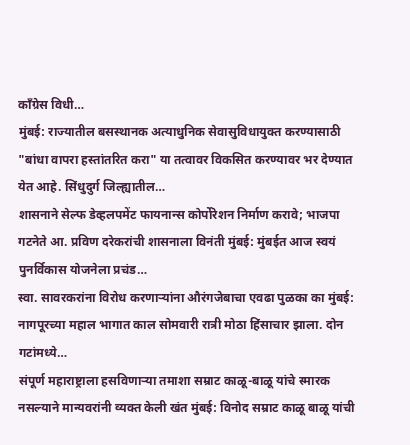काँग्रेस विधी…
मुंबई: राज्यातील बसस्थानक अत्याधुनिक सेवासुविधायुक्त करण्यासाठी "बांधा वापरा हस्तांतरित करा" या तत्वावर विकसित करण्यावर भर देण्यात येत आहे. सिंधुदुर्ग जिल्ह्यातील…
शासनाने सेल्फ डेव्हलपमेंट फायनान्स कोर्पोरेशन निर्माण करावे; भाजपा गटनेते आ. प्रविण दरेकरांची शासनाला विनंती मुंबई: मुंबईत आज स्वयं पुनर्विकास योजनेला प्रचंड…
स्वा. सावरकरांना विरोध करणाऱ्यांना औरंगजेबाचा एवढा पुळका का मुंबई: नागपूरच्या महाल भागात काल सोमवारी रात्री मोठा हिंसाचार झाला. दोन गटांमध्ये…
संपूर्ण महाराष्ट्राला हसविणाऱ्या तमाशा सम्राट काळू-बाळू यांचे स्मारक नसल्याने मान्यवरांनी व्यक्त केली खंत मुंबई: विनोद सम्राट काळू बाळू यांची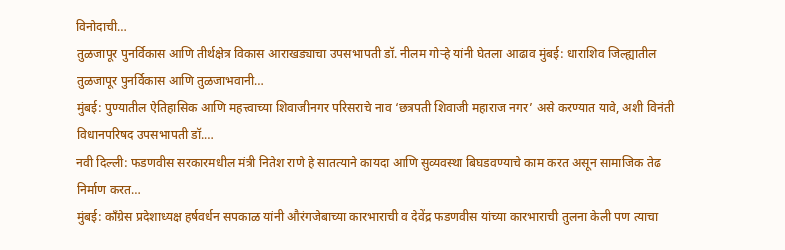विनोदाची…
तुळजापूर पुनर्विकास आणि तीर्थक्षेत्र विकास आराखड्याचा उपसभापती डॉ. नीलम गोऱ्हे यांनी घेतला आढाव मुंबई: धाराशिव जिल्ह्यातील तुळजापूर पुनर्विकास आणि तुळजाभवानी…
मुंबई: पुण्यातील ऐतिहासिक आणि महत्त्वाच्या शिवाजीनगर परिसराचे नाव ‘छत्रपती शिवाजी महाराज नगर’ असे करण्यात यावे, अशी विनंती विधानपरिषद उपसभापती डॉ.…
नवी दिल्ली: फडणवीस सरकारमधील मंत्री नितेश राणे हे सातत्याने कायदा आणि सुव्यवस्था बिघडवण्याचे काम करत असून सामाजिक तेढ निर्माण करत…
मुंबई: काँग्रेस प्रदेशाध्यक्ष हर्षवर्धन सपकाळ यांनी औरंगजेबाच्या कारभाराची व देवेंद्र फडणवीस यांच्या कारभाराची तुलना केली पण त्याचा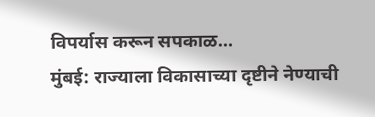विपर्यास करून सपकाळ…
मुंबई: राज्याला विकासाच्या दृष्टीने नेण्याची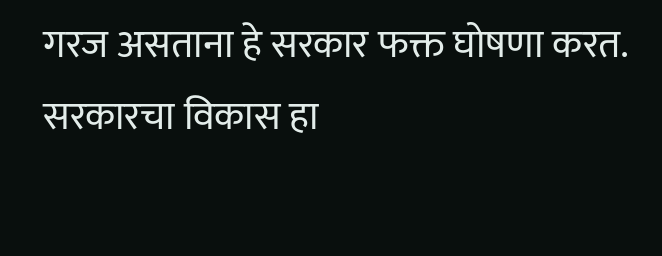गरज असताना हे सरकार फक्त घोषणा करत. सरकारचा विकास हा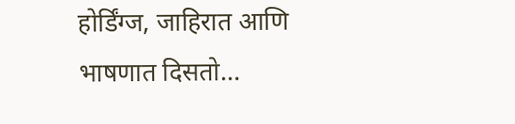होर्डिंग्ज, जाहिरात आणि भाषणात दिसतो…